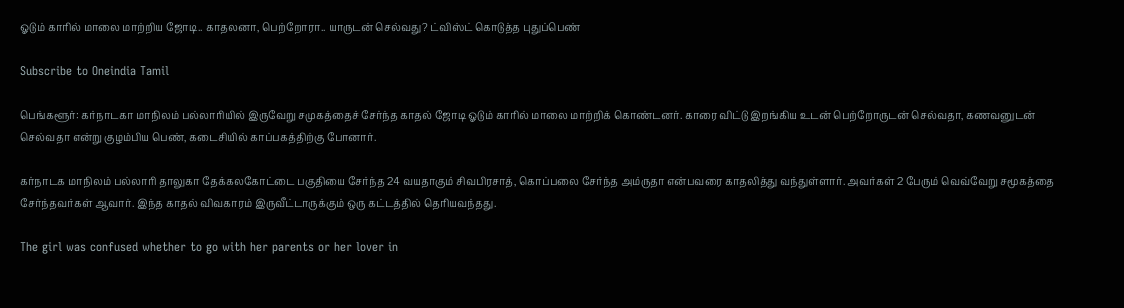ஓடும் காரில் மாலை மாற்றிய ஜோடி.. காதலனா, பெற்றோரா.. யாருடன் செல்வது? ட்விஸ்ட் கொடுத்த புதுப்பெண்

Subscribe to Oneindia Tamil

பெங்களூர்: கர்நாடகா மாநிலம் பல்லாரியில் இருவேறு சமுகத்தைச் சேர்ந்த காதல் ஜோடி ஓடும் காரில் மாலை மாற்றிக் கொண்டனர். காரை விட்டு இறங்கிய உடன் பெற்றோருடன் செல்வதா, கணவனுடன் செல்வதா என்று குழம்பிய பெண், கடைசியில் காப்பகத்திற்கு போனார்.

கர்நாடக மாநிலம் பல்லாரி தாலுகா தேக்கலகோட்டை பகுதியை சேர்ந்த 24 வயதாகும் சிவபிரசாத், கொப்பலை சேர்ந்த அம்ருதா என்பவரை காதலித்து வந்துள்ளார். அவர்கள் 2 பேரும் வெவ்வேறு சமூகத்தை சேர்ந்தவர்கள் ஆவார். இந்த காதல் விவகாரம் இருவீட்டாருக்கும் ஒரு கட்டத்தில் தெரியவந்தது.

The girl was confused whether to go with her parents or her lover in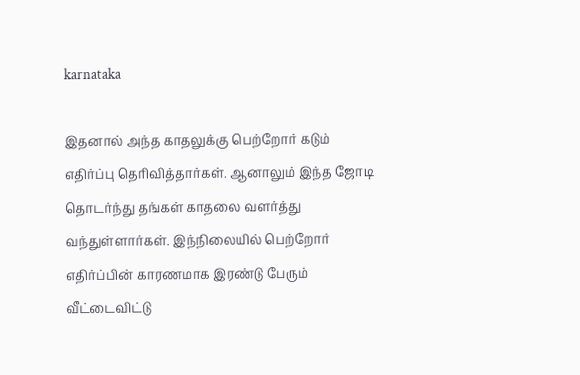karnataka

இதனால் அந்த காதலுக்கு பெற்றோர் கடும் எதிர்ப்பு தெரிவித்தார்கள். ஆனாலும் இந்த ஜோடி தொடர்ந்து தங்கள் காதலை வளர்த்து வந்துள்ளார்கள். இந்நிலையில் பெற்றோர் எதிர்ப்பின் காரணமாக இரண்டு பேரும் வீட்டைவிட்டு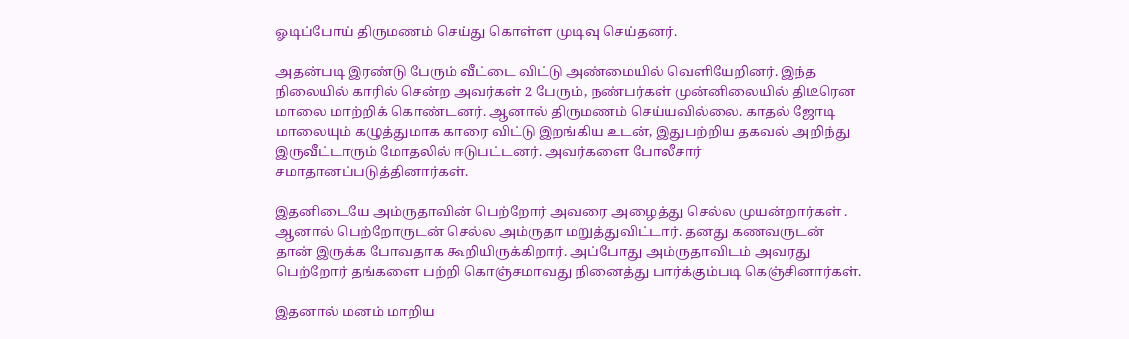ஓடிப்போய் திருமணம் செய்து கொள்ள முடிவு செய்தனர்.

அதன்படி இரண்டு பேரும் வீட்டை விட்டு அண்மையில் வெளியேறினர். இந்த நிலையில் காரில் சென்ற அவர்கள் 2 பேரும், நண்பர்கள் முன்னிலையில் திடீரென மாலை மாற்றிக் கொண்டனர். ஆனால் திருமணம் செய்யவில்லை. காதல் ஜோடி மாலையும் கழுத்துமாக காரை விட்டு இறங்கிய உடன், இதுபற்றிய தகவல் அறிந்து இருவீட்டாரும் மோதலில் ஈடுபட்டனர். அவர்களை போலீசார் சமாதானப்படுத்தினார்கள்.

இதனிடையே அம்ருதாவின் பெற்றோர் அவரை அழைத்து செல்ல முயன்றார்கள் . ஆனால் பெற்றோருடன் செல்ல அம்ருதா மறுத்துவிட்டார். தனது கணவருடன் தான் இருக்க போவதாக கூறியிருக்கிறார். அப்போது அம்ருதாவிடம் அவரது பெற்றோர் தங்களை பற்றி கொஞ்சமாவது நினைத்து பார்க்கும்படி கெஞ்சினார்கள்.

இதனால் மனம் மாறிய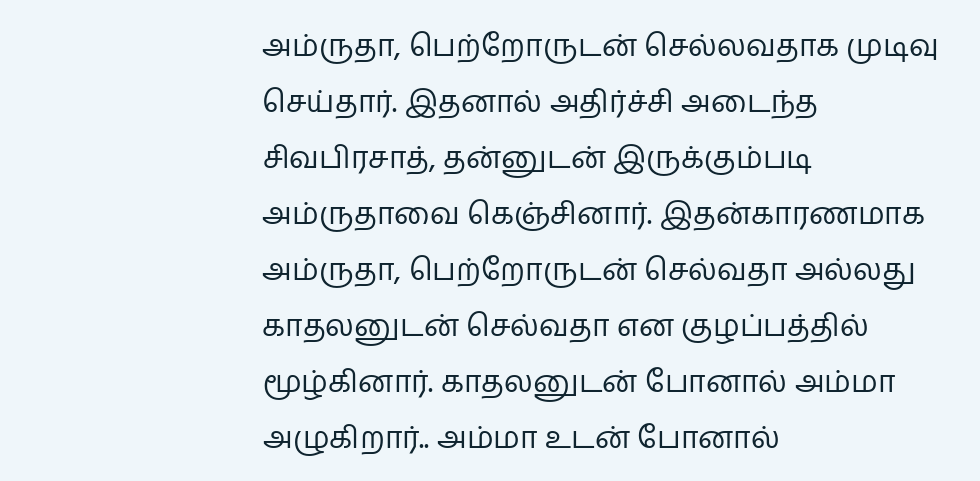அம்ருதா, பெற்றோருடன் செல்லவதாக முடிவு செய்தார். இதனால் அதிர்ச்சி அடைந்த சிவபிரசாத், தன்னுடன் இருக்கும்படி அம்ருதாவை கெஞ்சினார். இதன்காரணமாக அம்ருதா, பெற்றோருடன் செல்வதா அல்லது காதலனுடன் செல்வதா என குழப்பத்தில் மூழ்கினார். காதலனுடன் போனால் அம்மா அழுகிறார்.. அம்மா உடன் போனால்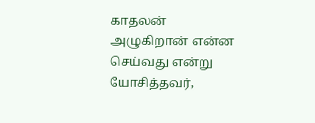காதலன் அழுகிறான் என்ன செய்வது என்று யோசித்தவர்,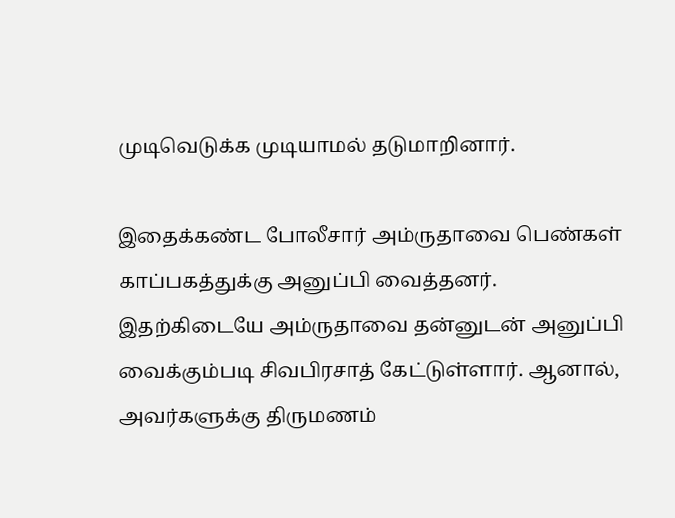முடிவெடுக்க முடியாமல் தடுமாறினார்.

இதைக்கண்ட போலீசார் அம்ருதாவை பெண்கள் காப்பகத்துக்கு அனுப்பி வைத்தனர். இதற்கிடையே அம்ருதாவை தன்னுடன் அனுப்பி வைக்கும்படி சிவபிரசாத் கேட்டுள்ளார். ஆனால், அவர்களுக்கு திருமணம்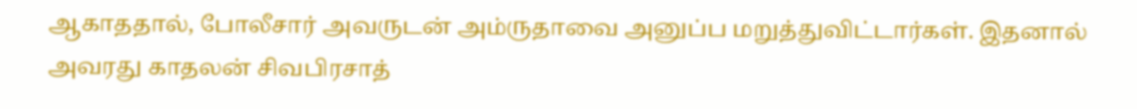ஆகாததால், போலீசார் அவருடன் அம்ருதாவை அனுப்ப மறுத்துவிட்டார்கள். இதனால் அவரது காதலன் சிவபிரசாத்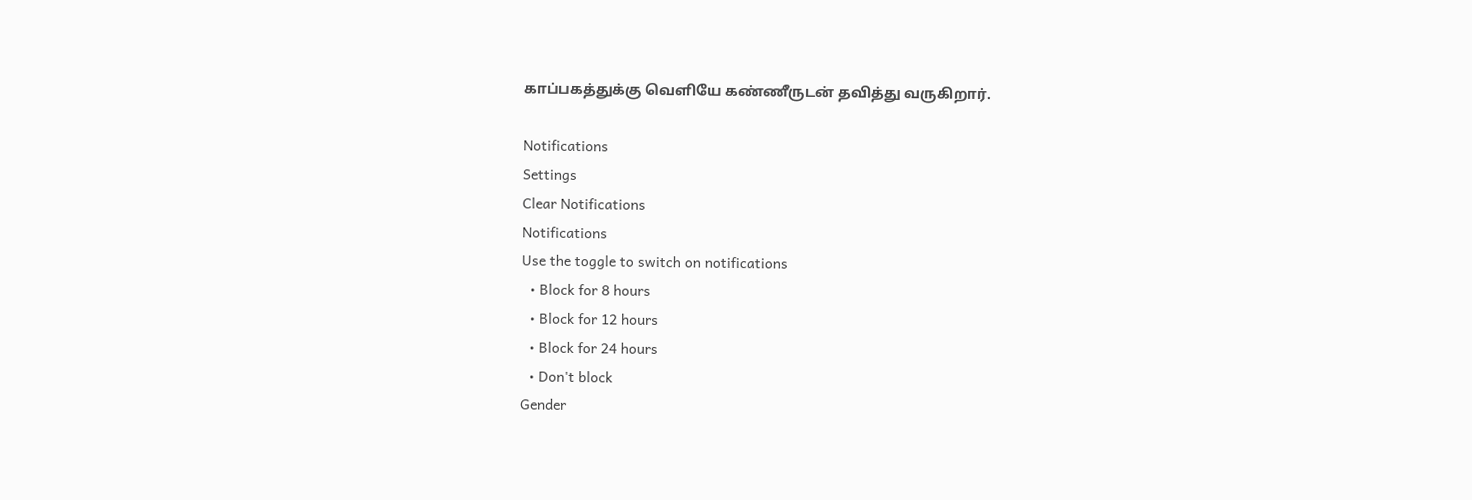காப்பகத்துக்கு வெளியே கண்ணீருடன் தவித்து வருகிறார்.

Notifications
Settings
Clear Notifications
Notifications
Use the toggle to switch on notifications
  • Block for 8 hours
  • Block for 12 hours
  • Block for 24 hours
  • Don't block
Gender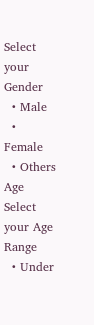Select your Gender
  • Male
  • Female
  • Others
Age
Select your Age Range
  • Under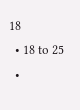18
  • 18 to 25
  •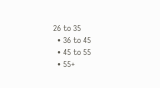26 to 35
  • 36 to 45
  • 45 to 55
  • 55+